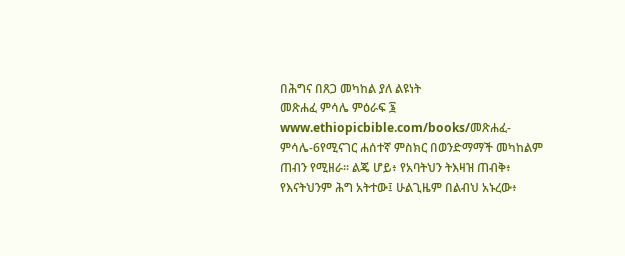በሕግና በጸጋ መካከል ያለ ልዩነት
መጽሐፈ ምሳሌ ምዕራፍ ፮
www.ethiopicbible.com/books/መጽሐፈ-ምሳሌ-6የሚናገር ሐሰተኛ ምስክር በወንድማማች መካከልም ጠብን የሚዘራ። ልጄ ሆይ፥ የአባትህን ትእዛዝ ጠብቅ፥ የእናትህንም ሕግ አትተው፤ ሁልጊዜም በልብህ አኑረው፥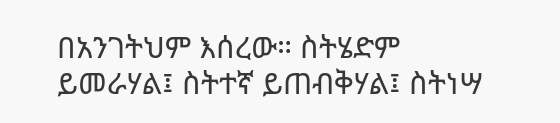በአንገትህም እሰረው። ስትሄድም ይመራሃል፤ ስትተኛ ይጠብቅሃል፤ ስትነሣ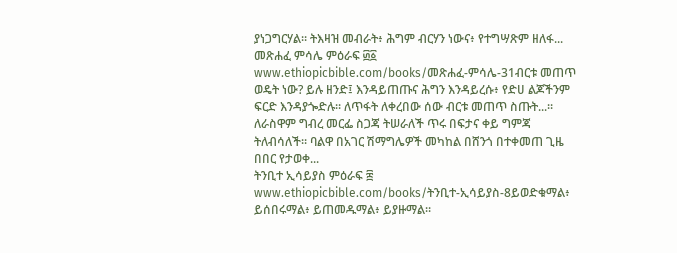ያነጋግርሃል። ትእዛዝ መብራት፥ ሕግም ብርሃን ነውና፥ የተግሣጽም ዘለፋ...
መጽሐፈ ምሳሌ ምዕራፍ ፴፩
www.ethiopicbible.com/books/መጽሐፈ-ምሳሌ-31ብርቱ መጠጥ ወዴት ነው? ይሉ ዘንድ፤ እንዳይጠጡና ሕግን እንዳይረሱ፥ የድሀ ልጆችንም ፍርድ እንዳያጐድሉ። ለጥፋት ለቀረበው ሰው ብርቱ መጠጥ ስጡት...። ለራስዋም ግብረ መርፌ ስጋጃ ትሠራለች ጥሩ በፍታና ቀይ ግምጃ ትለብሳለች። ባልዋ በአገር ሽማግሌዎች መካከል በሸንጎ በተቀመጠ ጊዜ በበር የታወቀ...
ትንቢተ ኢሳይያስ ምዕራፍ ፰
www.ethiopicbible.com/books/ትንቢተ-ኢሳይያስ-8ይወድቁማል፥ ይሰበሩማል፥ ይጠመዱማል፥ ይያዙማል።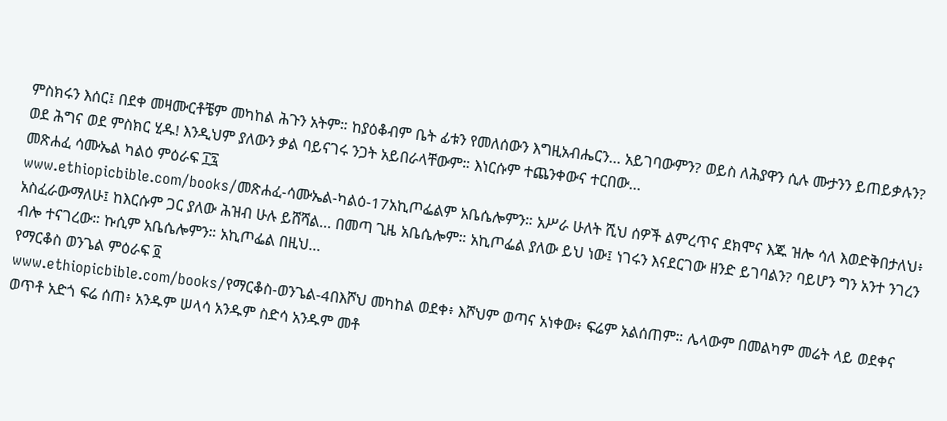ምስክሩን እሰር፤ በደቀ መዛሙርቶቼም መካከል ሕጉን አትም። ከያዕቆብም ቤት ፊቱን የመለሰውን እግዚአብሔርን... አይገባውምን? ወይስ ለሕያዋን ሲሉ ሙታንን ይጠይቃሉን? ወደ ሕግና ወደ ምስክር ሂዱ! እንዲህም ያለውን ቃል ባይናገሩ ንጋት አይበራላቸውም። እነርሱም ተጨንቀውና ተርበው...
መጽሐፈ ሳሙኤል ካልዕ ምዕራፍ ፲፯
www.ethiopicbible.com/books/መጽሐፈ-ሳሙኤል-ካልዕ-17አኪጦፌልም አቤሴሎምን። አሥራ ሁለት ሺህ ሰዎች ልምረጥና ደክሞና እጁ ዝሎ ሳለ እወድቅበታለህ፥ አስፈራውማለሁ፤ ከእርሱም ጋር ያለው ሕዝብ ሁሉ ይሸሻል... በመጣ ጊዜ አቤሴሎም። አኪጦፌል ያለው ይህ ነው፤ ነገሩን እናደርገው ዘንድ ይገባልን? ባይሆን ግን አንተ ንገረን ብሎ ተናገረው። ኩሲም አቤሴሎምን። አኪጦፌል በዚህ...
የማርቆስ ወንጌል ምዕራፍ ፬
www.ethiopicbible.com/books/የማርቆስ-ወንጌል-4በእሾህ መካከል ወደቀ፥ እሾህም ወጣና አነቀው፥ ፍሬም አልሰጠም። ሌላውም በመልካም መሬት ላይ ወደቀና ወጥቶ አድጎ ፍሬ ሰጠ፥ አንዱም ሠላሳ አንዱም ስድሳ አንዱም መቶ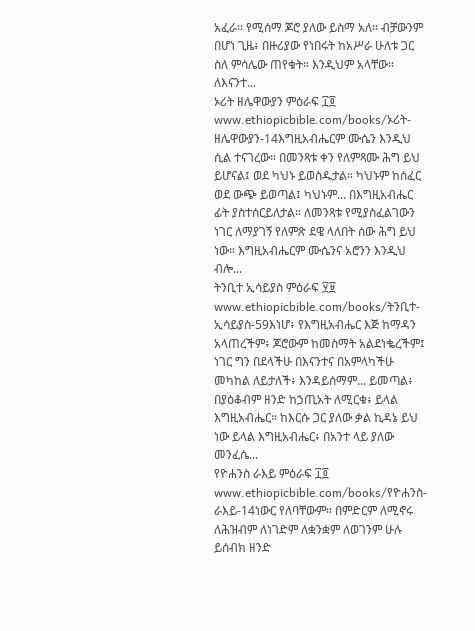አፈራ። የሚሰማ ጆሮ ያለው ይስማ አለ። ብቻውንም በሆነ ጊዜ፥ በዙሪያው የነበሩት ከአሥራ ሁለቱ ጋር ስለ ምሳሌው ጠየቁት። እንዲህም አላቸው። ለእናንተ...
ኦሪት ዘሌዋውያን ምዕራፍ ፲፬
www.ethiopicbible.com/books/ኦሪት-ዘሌዋውያን-14እግዚአብሔርም ሙሴን እንዲህ ሲል ተናገረው። በመንጻቱ ቀን የለምጻሙ ሕግ ይህ ይሆናል፤ ወደ ካህኑ ይወስዱታል። ካህኑም ከሰፈር ወደ ውጭ ይወጣል፤ ካህኑም... በእግዚአብሔር ፊት ያስተሰርይለታል። ለመንጻቱ የሚያስፈልገውን ነገር ለማያገኝ የለምጽ ደዌ ላለበት ሰው ሕግ ይህ ነው። እግዚአብሔርም ሙሴንና አሮንን እንዲህ ብሎ...
ትንቢተ ኢሳይያስ ምዕራፍ ፶፱
www.ethiopicbible.com/books/ትንቢተ-ኢሳይያስ-59እነሆ፥ የእግዚአብሔር እጅ ከማዳን አላጠረችም፥ ጆሮውም ከመስማት አልደነቈረችም፤ ነገር ግን በደላችሁ በእናንተና በአምላካችሁ መካከል ለይታለች፥ እንዳይሰማም... ይመጣል፥ በያዕቆብም ዘንድ ከኃጢአት ለሚርቁ፥ ይላል እግዚአብሔር። ከእርሱ ጋር ያለው ቃል ኪዳኔ ይህ ነው ይላል እግዚአብሔር፥ በአንተ ላይ ያለው መንፈሴ...
የዮሐንስ ራእይ ምዕራፍ ፲፬
www.ethiopicbible.com/books/የዮሐንስ-ራእይ-14ነውር የለባቸውም። በምድርም ለሚኖሩ ለሕዝብም ለነገድም ለቋንቋም ለወገንም ሁሉ ይሰብክ ዘንድ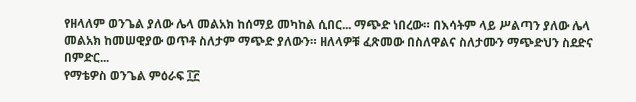የዘላለም ወንጌል ያለው ሌላ መልአክ ከሰማይ መካከል ሲበር... ማጭድ ነበረው። በእሳትም ላይ ሥልጣን ያለው ሌላ መልአክ ከመሠዊያው ወጥቶ ስለታም ማጭድ ያለውን። ዘለላዎቹ ፈጽመው በስለዋልና ስለታሙን ማጭድህን ስደድና በምድር...
የማቴዎስ ወንጌል ምዕራፍ ፲፫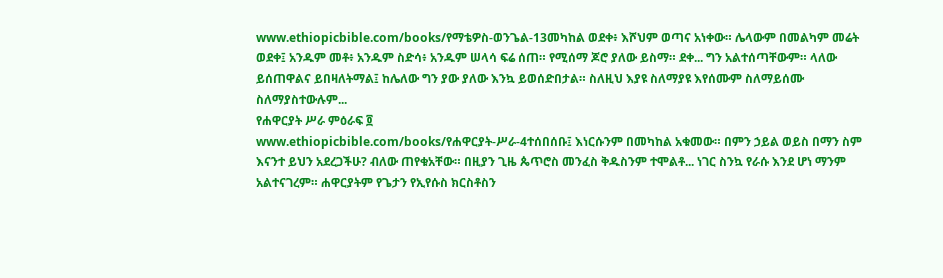www.ethiopicbible.com/books/የማቴዎስ-ወንጌል-13መካከል ወደቀ፥ እሾህም ወጣና አነቀው። ሌላውም በመልካም መሬት ወደቀ፤ አንዱም መቶ፥ አንዱም ስድሳ፥ አንዱም ሠላሳ ፍሬ ሰጠ። የሚሰማ ጆሮ ያለው ይስማ። ደቀ... ግን አልተሰጣቸውም። ላለው ይሰጠዋልና ይበዛለትማል፤ ከሌለው ግን ያው ያለው እንኳ ይወሰድበታል። ስለዚህ እያዩ ስለማያዩ እየሰሙም ስለማይሰሙ ስለማያስተውሉም...
የሐዋርያት ሥራ ምዕራፍ ፬
www.ethiopicbible.com/books/የሐዋርያት-ሥራ-4ተሰበሰቡ፤ እነርሱንም በመካከል አቁመው። በምን ኃይል ወይስ በማን ስም እናንተ ይህን አደረጋችሁ? ብለው ጠየቁአቸው። በዚያን ጊዜ ጴጥሮስ መንፈስ ቅዱስንም ተሞልቶ... ነገር ስንኳ የራሱ እንደ ሆነ ማንም አልተናገረም። ሐዋርያትም የጌታን የኢየሱስ ክርስቶስን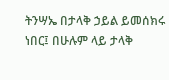ትንሣኤ በታላቅ ኃይል ይመሰክሩ ነበር፤ በሁሉም ላይ ታላቅ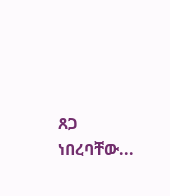ጸጋ ነበረባቸው...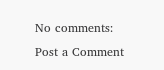No comments:
Post a Comment